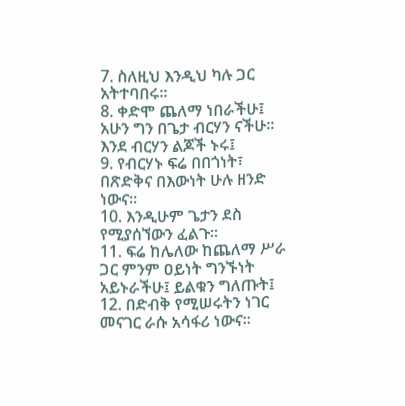7. ስለዚህ እንዲህ ካሉ ጋር አትተባበሩ።
8. ቀድሞ ጨለማ ነበራችሁ፤ አሁን ግን በጌታ ብርሃን ናችሁ። እንደ ብርሃን ልጆች ኑሩ፤
9. የብርሃኑ ፍሬ በበጎነት፣ በጽድቅና በእውነት ሁሉ ዘንድ ነውና።
10. እንዲሁም ጌታን ደስ የሚያሰኘውን ፈልጉ።
11. ፍሬ ከሌለው ከጨለማ ሥራ ጋር ምንም ዐይነት ግንኙነት አይኑራችሁ፤ ይልቁን ግለጡት፤
12. በድብቅ የሚሠሩትን ነገር መናገር ራሱ አሳፋሪ ነውና።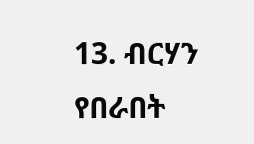13. ብርሃን የበራበት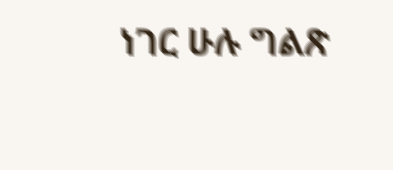ነገር ሁሉ ግልጽ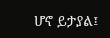ሆኖ ይታያል፤